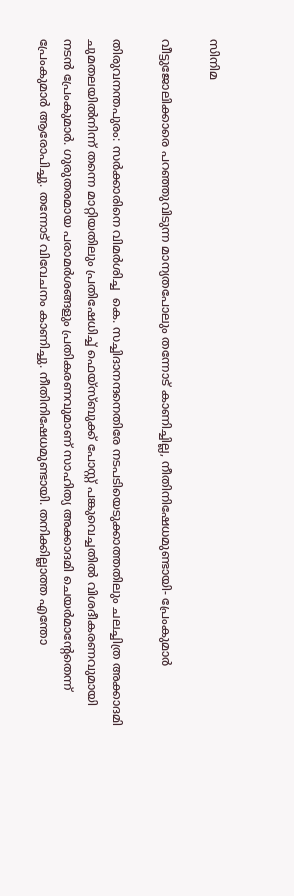സിനിമ

വീട്ടുജോലിക്കാരെ പറഞ്ഞുവിടുന്ന മാന്യതപോലും തന്നോട് കാണിച്ചില്ല, നീതിനിഷേധമുണ്ടായി- പ്രേംകുമാർ

തിരുവനന്തപുരം: സർക്കാരിനെ വിമർശിച്ച  കെ. സച്ചിദാനന്ദനെതിരേ നടപടിയെടുക്കാത്തതിലും ചലച്ചിത്ര അക്കാദമി ചുമതലയിൽനിന്ന് തന്നെ മാറ്റിയതിലും പ്രതിഷേധിച്ച് ഫെയ്‌സ്ബുക്ക് പോസ്റ്റ് പങ്കുവെച്ചതിൽ വിശദീകരണവുമായി നടൻ പ്രേംകുമാർ. ഗുരുതരമായ പരാമർശങ്ങളും പ്രതികരണവുമാണ് സാഹിത്യ അക്കാദമി ചെയർമാന്റേതെന്ന് പ്രേംകുമാർ ആരോപിച്ചു. തന്നോട് വിവേചനം കാണിച്ചു. നീതിനിഷേധമുണ്ടായി. തനിക്കില്ലാത്ത എന്തോ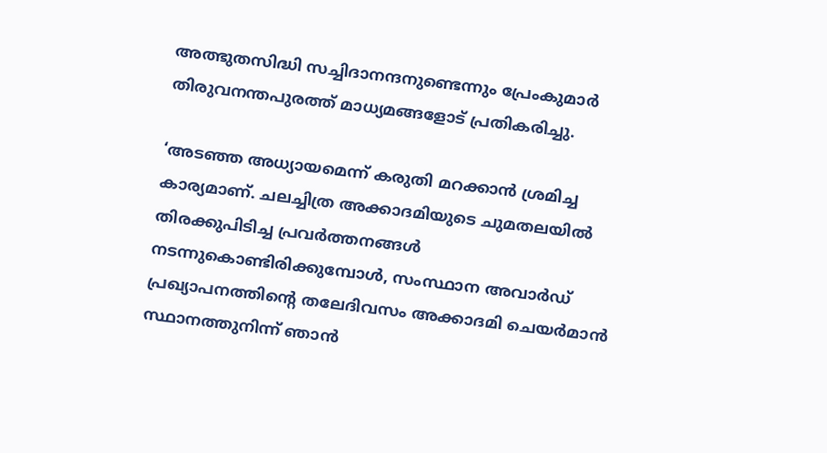അത്ഭുതസിദ്ധി സച്ചിദാനന്ദനുണ്ടെന്നും പ്രേംകുമാർ തിരുവനന്തപുരത്ത് മാധ്യമങ്ങളോട് പ്രതികരിച്ചു.

‘അടഞ്ഞ അധ്യായമെന്ന് കരുതി മറക്കാൻ ശ്രമിച്ച കാര്യമാണ്. ചലച്ചിത്ര അക്കാദമിയുടെ ചുമതലയിൽ തിരക്കുപിടിച്ച പ്രവർത്തനങ്ങൾ നടന്നുകൊണ്ടിരിക്കുമ്പോൾ, സംസ്ഥാന അവാർഡ് പ്രഖ്യാപനത്തിന്റെ തലേദിവസം അക്കാദമി ചെയർമാൻ സ്ഥാനത്തുനിന്ന് ഞാൻ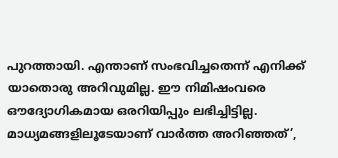പുറത്തായി. എന്താണ് സംഭവിച്ചതെന്ന് എനിക്ക് യാതൊരു അറിവുമില്ല. ഈ നിമിഷംവരെ ഔദ്യോഗികമായ ഒരറിയിപ്പും ലഭിച്ചിട്ടില്ല. മാധ്യമങ്ങളിലൂടേയാണ് വാർത്ത അറിഞ്ഞത്’,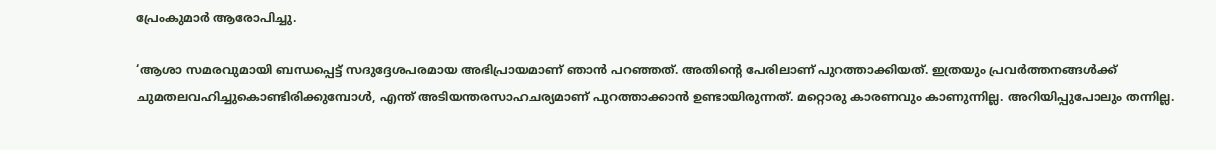പ്രേംകുമാർ ആരോപിച്ചു.

‘ആശാ സമരവുമായി ബന്ധപ്പെട്ട് സദുദ്ദേശപരമായ അഭിപ്രായമാണ് ഞാൻ പറഞ്ഞത്. അതിന്റെ പേരിലാണ് പുറത്താക്കിയത്. ഇത്രയും പ്രവർത്തനങ്ങൾക്ക് ചുമതലവഹിച്ചുകൊണ്ടിരിക്കുമ്പോൾ, എന്ത് അടിയന്തരസാഹചര്യമാണ് പുറത്താക്കാൻ ഉണ്ടായിരുന്നത്. മറ്റൊരു കാരണവും കാണുന്നില്ല. അറിയിപ്പുപോലും തന്നില്ല.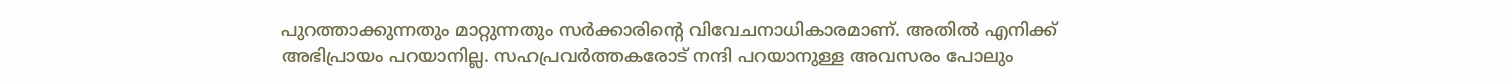പുറത്താക്കുന്നതും മാറ്റുന്നതും സർക്കാരിന്റെ വിവേചനാധികാരമാണ്. അതിൽ എനിക്ക് അഭിപ്രായം പറയാനില്ല. സഹപ്രവർത്തകരോട് നന്ദി പറയാനുള്ള അവസരം പോലും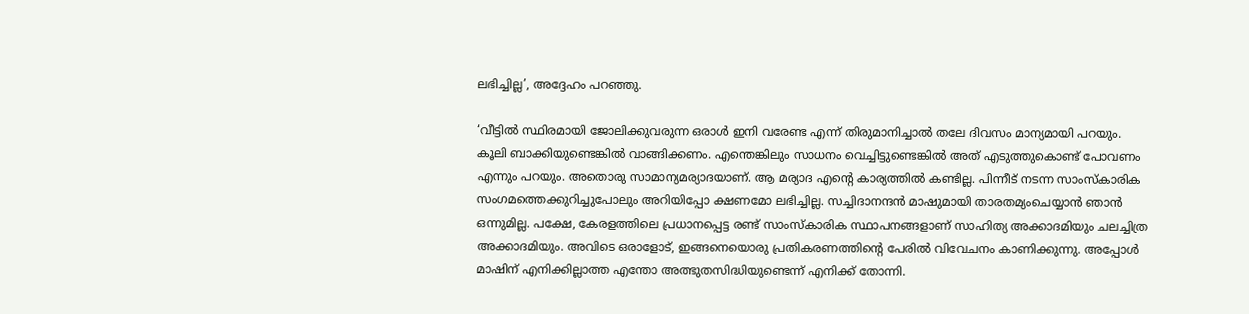ലഭിച്ചില്ല’, അദ്ദേഹം പറഞ്ഞു.

‘വീട്ടിൽ സ്ഥിരമായി ജോലിക്കുവരുന്ന ഒരാൾ ഇനി വരേണ്ട എന്ന് തിരുമാനിച്ചാൽ തലേ ദിവസം മാന്യമായി പറയും. കൂലി ബാക്കിയുണ്ടെങ്കിൽ വാങ്ങിക്കണം. എന്തെങ്കിലും സാധനം വെച്ചിട്ടുണ്ടെങ്കിൽ അത് എടുത്തുകൊണ്ട് പോവണം എന്നും പറയും. അതൊരു സാമാന്യമര്യാദയാണ്. ആ മര്യാദ എന്റെ കാര്യത്തിൽ കണ്ടില്ല. പിന്നീട് നടന്ന സാംസ്‌കാരിക സംഗമത്തെക്കുറിച്ചുപോലും അറിയിപ്പോ ക്ഷണമോ ലഭിച്ചില്ല. സച്ചിദാനന്ദൻ മാഷുമായി താരതമ്യംചെയ്യാൻ ഞാൻ ഒന്നുമില്ല. പക്ഷേ, കേരളത്തിലെ പ്രധാനപ്പെട്ട രണ്ട് സാംസ്‌കാരിക സ്ഥാപനങ്ങളാണ് സാഹിത്യ അക്കാദമിയും ചലച്ചിത്ര അക്കാദമിയും. അവിടെ ഒരാളോട്, ഇങ്ങനെയൊരു പ്രതികരണത്തിന്റെ പേരിൽ വിവേചനം കാണിക്കുന്നു. അപ്പോൾ മാഷിന് എനിക്കില്ലാത്ത എന്തോ അത്ഭുതസിദ്ധിയുണ്ടെന്ന് എനിക്ക് തോന്നി.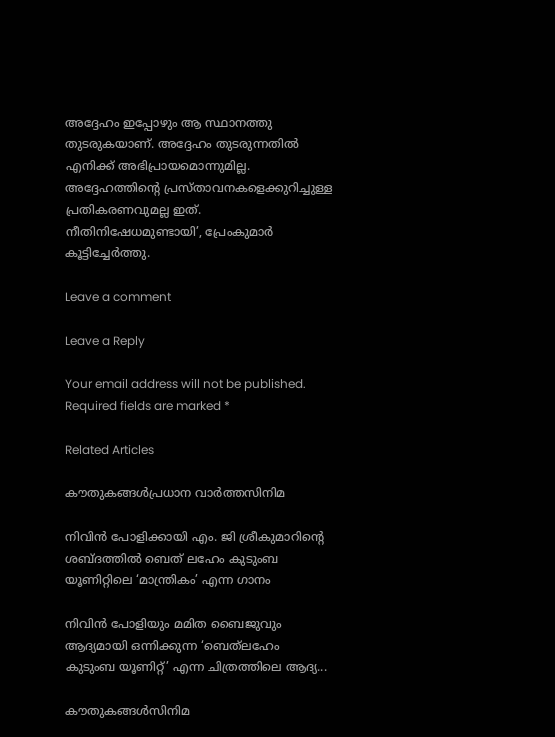അദ്ദേഹം ഇപ്പോഴും ആ സ്ഥാനത്തു തുടരുകയാണ്. അദ്ദേഹം തുടരുന്നതിൽ എനിക്ക് അഭിപ്രായമൊന്നുമില്ല. അദ്ദേഹത്തിന്റെ പ്രസ്താവനകളെക്കുറിച്ചുള്ള പ്രതികരണവുമല്ല ഇത്. നീതിനിഷേധമുണ്ടായി’, പ്രേംകുമാർ കൂട്ടിച്ചേർത്തു.

Leave a comment

Leave a Reply

Your email address will not be published. Required fields are marked *

Related Articles

കൗതുകങ്ങൾപ്രധാന വാർത്തസിനിമ

നിവിൻ പോളിക്കായി എം. ജി ശ്രീകുമാ‌റിന്റെ ശബ്‍ദത്തിൽ ബെത് ‌ലഹേം കുടുംബ യൂണിറ്റിലെ ‘മാന്ത്രികം’ എന്ന ഗാനം

നിവിൻ പോളിയും മമിത ബൈജുവും ആദ്യമായി ഒന്നിക്കുന്ന ‘ബെത്‌ലഹേം കുടുംബ യൂണിറ്റ്’ എന്ന ചിത്രത്തിലെ ആദ്യ...

കൗതുകങ്ങൾസിനിമ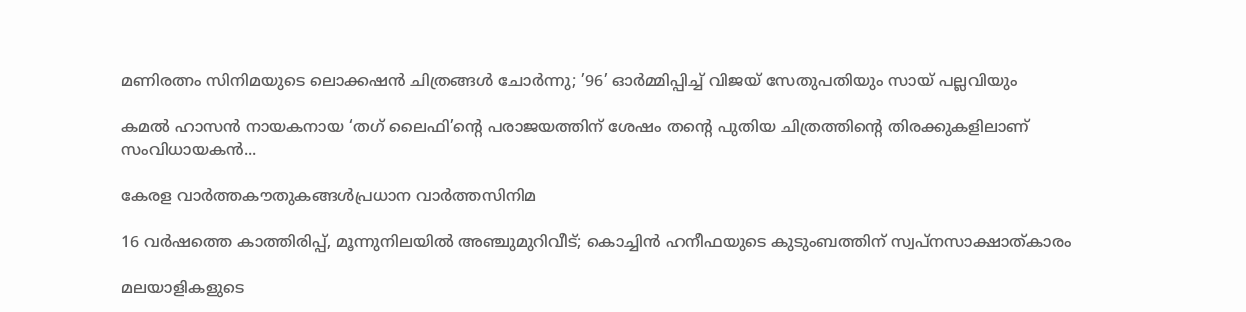മണിരത്നം സിനിമയുടെ ലൊക്കഷൻ ചിത്രങ്ങൾ ചോർന്നു; ’96’ ഓർമ്മിപ്പിച്ച് വിജയ് സേതുപതിയും സായ് പല്ലവിയും

കമൽ ഹാസൻ നായകനായ ‘തഗ് ലൈഫി’ന്റെ പരാജയത്തിന് ശേഷം തന്റെ പുതിയ ചിത്രത്തിന്റെ തിരക്കുകളിലാണ് സംവിധായകൻ...

കേരള വാർത്തകൗതുകങ്ങൾപ്രധാന വാർത്തസിനിമ

16 വർഷത്തെ കാത്തിരിപ്പ്, മൂന്നുനിലയിൽ അഞ്ചുമുറിവീട്; കൊച്ചിൻ ഹനീഫയുടെ കുടുംബത്തിന് സ്വപ്നസാക്ഷാത്കാരം

മലയാളികളുടെ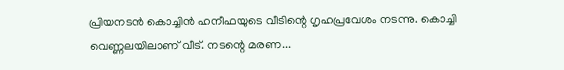പ്രിയനടൻ കൊച്ചിൻ ഹനീഫയുടെ വീടിന്റെ ഗൃഹപ്രവേശം നടന്നു. കൊച്ചി വെണ്ണലയിലാണ് വീട്. നടന്റെ മരണ...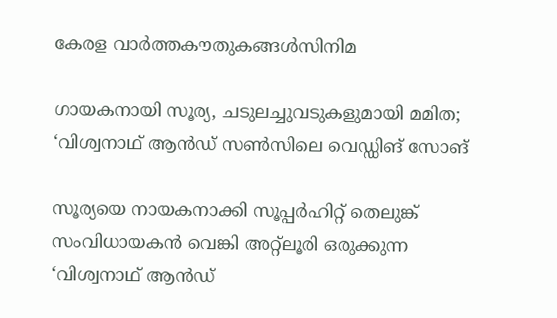കേരള വാർത്തകൗതുകങ്ങൾസിനിമ

ഗായകനായി സൂര്യ, ചടുലച്ചുവടുകളുമായി മമിത; ‘വിശ്വനാഥ് ആന്‍ഡ് സണ്‍സിലെ വെഡ്ഡിങ് സോങ്

സൂര്യയെ നായകനാക്കി സൂപ്പർഹിറ്റ് തെലുങ്ക് സംവിധായകൻ വെങ്കി അറ്റ്‌ലൂരി ഒരുക്കുന്ന ‘വിശ്വനാഥ് ആൻഡ്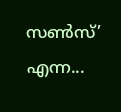സൺസ്’ എന്ന...